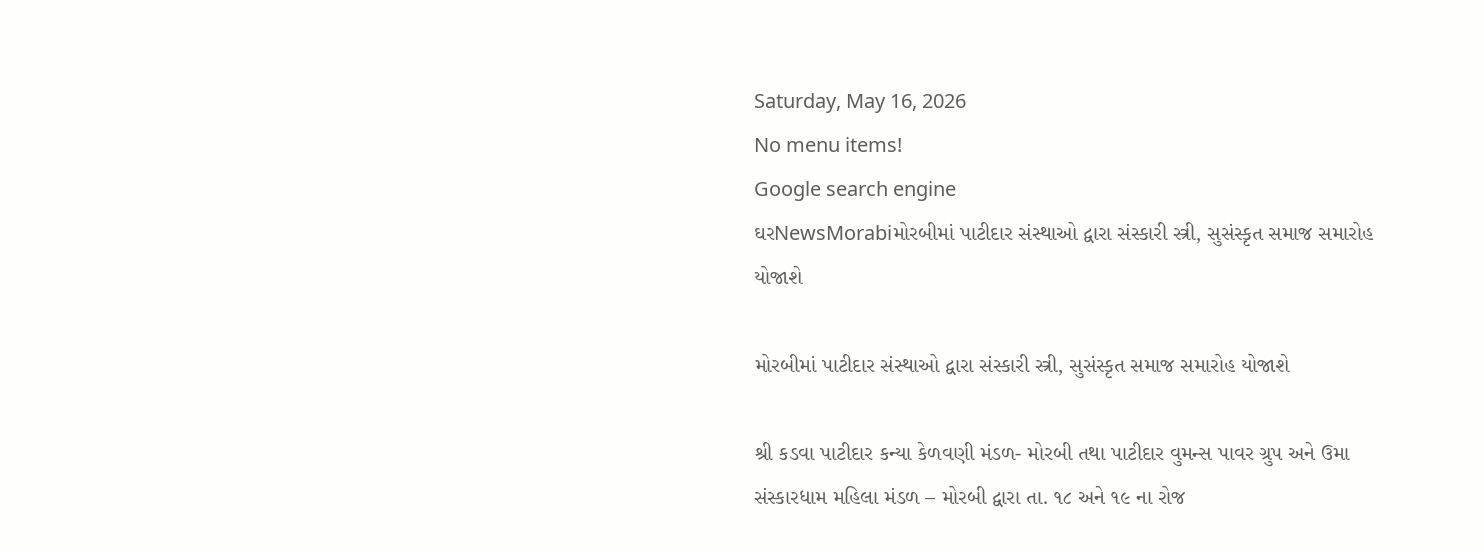Saturday, May 16, 2026
No menu items!
Google search engine
ઘરNewsMorabiમોરબીમાં પાટીદાર સંસ્થાઓ દ્વારા સંસ્કારી સ્ત્રી, સુસંસ્કૃત સમાજ સમારોહ યોજાશે

મોરબીમાં પાટીદાર સંસ્થાઓ દ્વારા સંસ્કારી સ્ત્રી, સુસંસ્કૃત સમાજ સમારોહ યોજાશે

શ્રી કડવા પાટીદાર કન્યા કેળવણી મંડળ- મોરબી તથા પાટીદાર વુમન્સ પાવર ગ્રુપ અને ઉમા સંસ્કારધામ મહિલા મંડળ – મોરબી દ્વારા તા. ૧૮ અને ૧૯ ના રોજ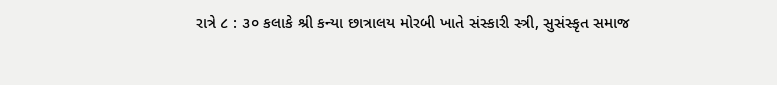રાત્રે ૮ : ૩૦ કલાકે શ્રી કન્યા છાત્રાલય મોરબી ખાતે સંસ્કારી સ્ત્રી, સુસંસ્કૃત સમાજ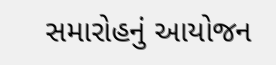સમારોહનું આયોજન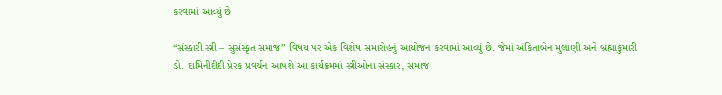કરવામાં આવ્યું છે

“સંસ્કારી સ્ત્રી – સુસંસ્કૃત સમાજ” વિષય પર એક વિશેષ સમારોહનું આયોજન કરવામાં આવ્યું છે. જેમાં અંકિતાબેન મુલાણી અને બ્રહ્માકુમારી ડો. દામિનીદીદી પ્રેરક પ્રવર્ચન આપશે આ કાર્યક્રમમાં સ્ત્રીઓના સંસ્કાર, સમાજ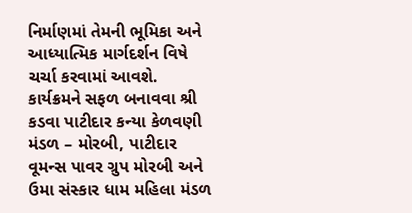નિર્માણમાં તેમની ભૂમિકા અને આધ્યાત્મિક માર્ગદર્શન વિષે ચર્ચા કરવામાં આવશે. કાર્યક્રમને સફળ બનાવવા શ્રી કડવા પાટીદાર કન્યા કેળવણી મંડળ – મોરબી, પાટીદાર વૂમન્સ પાવર ગ્રુપ મોરબી અને ઉમા સંસ્કાર ધામ મહિલા મંડળ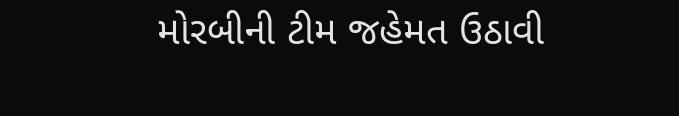મોરબીની ટીમ જહેમત ઉઠાવી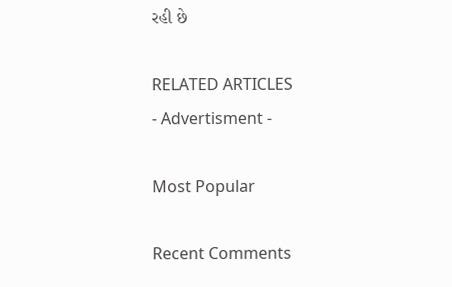રહી છે

RELATED ARTICLES
- Advertisment -

Most Popular

Recent Comments